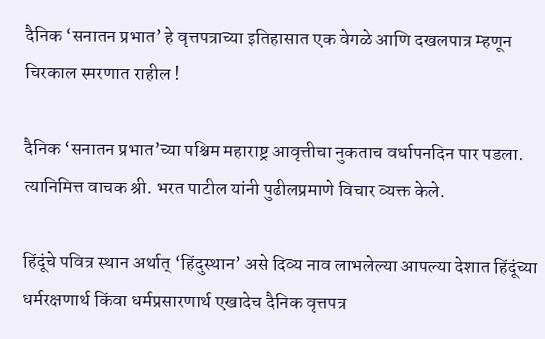दैनिक ‘सनातन प्रभात’ हे वृत्तपत्राच्या इतिहासात एक वेगळे आणि दखलपात्र म्हणून चिरकाल स्मरणात राहील !

दैनिक ‘सनातन प्रभात’च्या पश्चिम महाराष्ट्र आवृत्तीचा नुकताच वर्धापनदिन पार पडला. त्यानिमित्त वाचक श्री. भरत पाटील यांनी पुढीलप्रमाणे विचार व्यक्त केले.

हिंदूंचे पवित्र स्थान अर्थात् ‘हिंदुस्थान’ असे दिव्य नाव लाभलेल्या आपल्या देशात हिंदूंच्या धर्मरक्षणार्थ किंवा धर्मप्रसारणार्थ एखादेच दैनिक वृत्तपत्र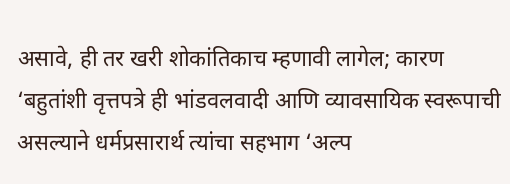असावे, ही तर खरी शोकांतिकाच म्हणावी लागेल; कारण ‘बहुतांशी वृत्तपत्रे ही भांडवलवादी आणि व्यावसायिक स्वरूपाची असल्याने धर्मप्रसारार्थ त्यांचा सहभाग ‘अल्प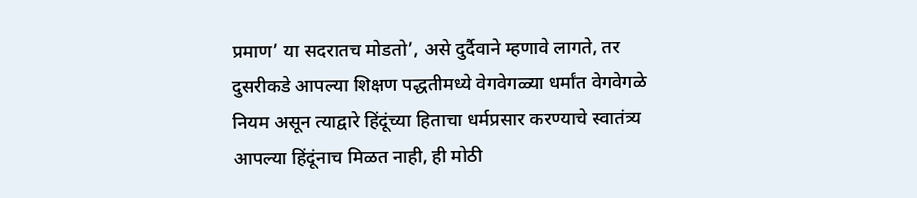प्रमाण’ या सदरातच मोडतो’, असे दुर्दैवाने म्हणावे लागते, तर दुसरीकडे आपल्या शिक्षण पद्धतीमध्ये वेगवेगळ्या धर्मांत वेगवेगळे नियम असून त्याद्वारे हिंदूंच्या हिताचा धर्मप्रसार करण्याचे स्वातंत्र्य आपल्या हिंदूंनाच मिळत नाही, ही मोठी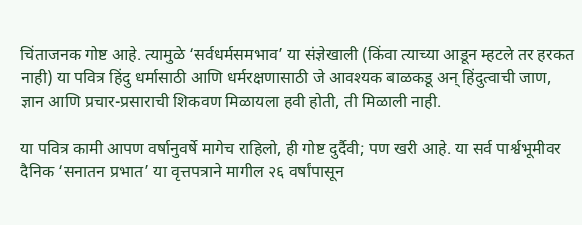चिंताजनक गोष्ट आहे. त्यामुळे ‘सर्वधर्मसमभाव’ या संज्ञेखाली (किंवा त्याच्या आडून म्हटले तर हरकत नाही) या पवित्र हिंदु धर्मासाठी आणि धर्मरक्षणासाठी जे आवश्यक बाळकडू अन् हिंदुत्वाची जाण, ज्ञान आणि प्रचार-प्रसाराची शिकवण मिळायला हवी होती, ती मिळाली नाही.

या पवित्र कामी आपण वर्षानुवर्षे मागेच राहिलो, ही गोष्ट दुर्दैवी; पण खरी आहे. या सर्व पार्श्वभूमीवर दैनिक ‘सनातन प्रभात’ या वृत्तपत्राने मागील २६ वर्षांपासून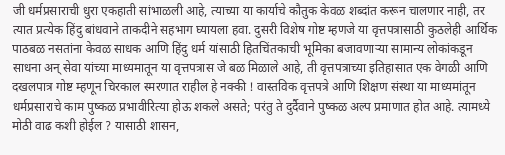जी धर्मप्रसाराची धुरा एकहाती सांभाळली आहे, त्याच्या या कार्याचे कौतुक केवळ शब्दांत करून चालणार नाही, तर त्यात प्रत्येक हिंदु बांधवाने ताकदीने सहभाग घ्यायला हवा. दुसरी विशेष गोष्ट म्हणजे या वृत्तपत्रासाठी कुठलेही आर्थिक पाठबळ नसतांना केवळ साधक आणि हिंदु धर्म यांसाठी हितचिंतकाची भूमिका बजावणार्‍या सामान्य लोकांकडून साधना अन् सेवा यांच्या माध्यमातून या वृत्तपत्रास जे बळ मिळाले आहे, ती वृत्तपत्राच्या इतिहासात एक वेगळी आणि दखलपात्र गोष्ट म्हणून चिरकाल स्मरणात राहील हे नक्की ! वास्तविक वृत्तपत्रे आणि शिक्षण संस्था या माध्यमांतून धर्मप्रसाराचे काम पुष्कळ प्रभावीरित्या होऊ शकले असते; परंतु ते दुर्दैवाने पुष्कळ अल्प प्रमाणात होत आहे. त्यामध्ये मोठी वाढ कशी होईल ? यासाठी शासन,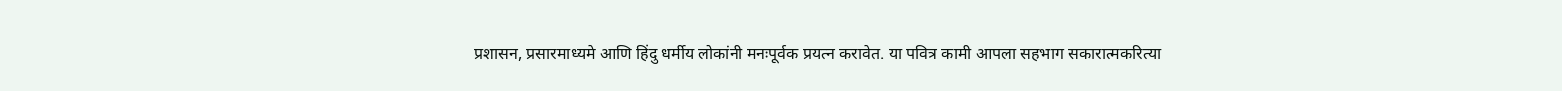प्रशासन, प्रसारमाध्यमे आणि हिंदु धर्मीय लोकांनी मनःपूर्वक प्रयत्न करावेत. या पवित्र कामी आपला सहभाग सकारात्मकरित्या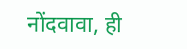नोंदवावा, ही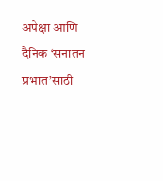अपेक्षा आणि दैनिक ‘सनातन प्रभात’साठी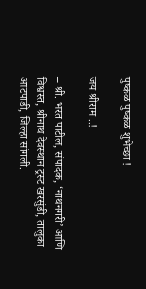पुष्कळ पुष्कळ शुभेच्छा !

जय श्रीराम ..!

– श्री. भरत पाटील, संपादक, ‘नाथनगरी’ आणि विश्वस्त, श्रीनाथ देवस्थान ट्रस्ट खरसुंडी, तालुका आटपाडी, जिल्हा सांगली.